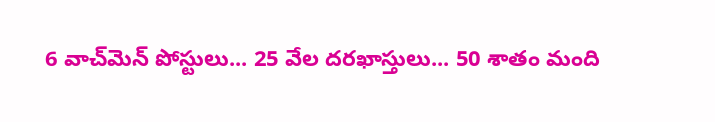6 వాచ్‌మెన్ పోస్టులు... 25 వేల దరఖాస్తులు... 50 శాతం మంది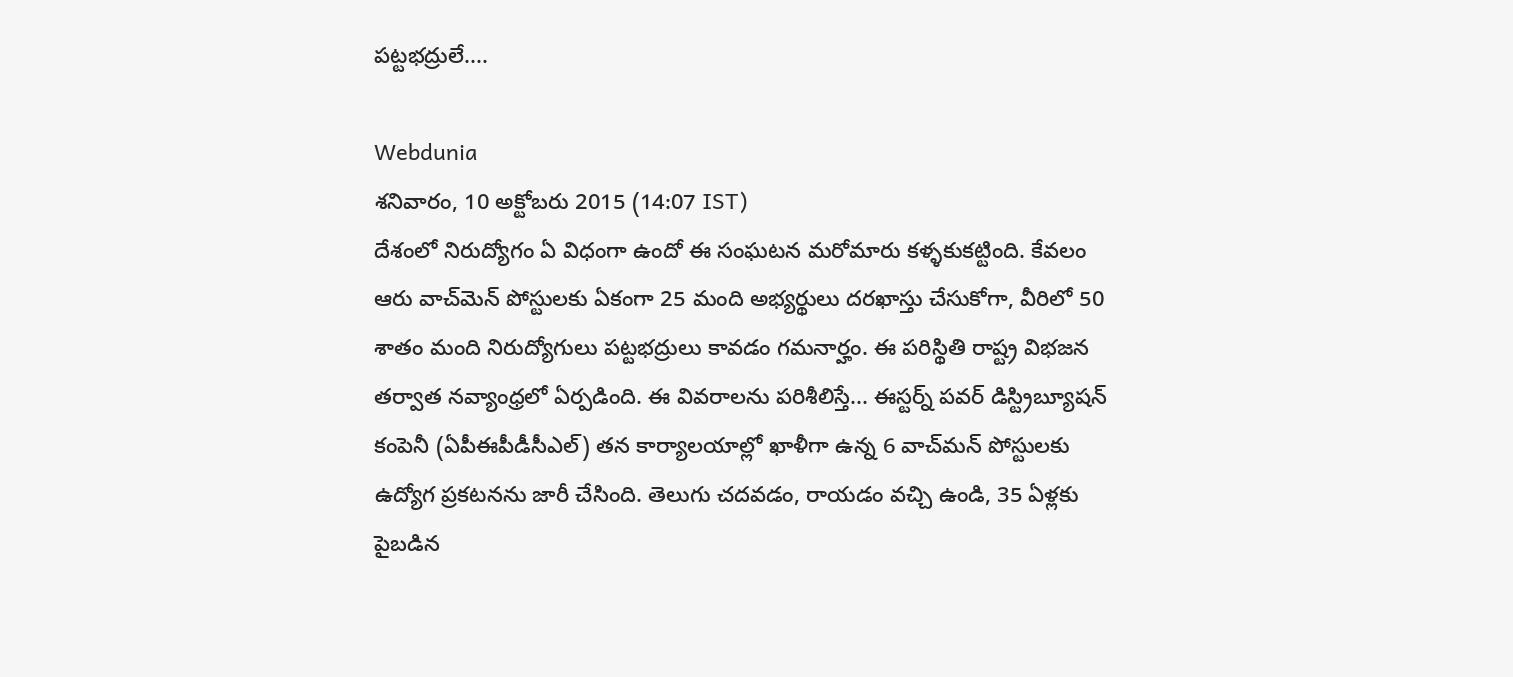పట్టభద్రులే....

Webdunia
శనివారం, 10 అక్టోబరు 2015 (14:07 IST)
దేశంలో నిరుద్యోగం ఏ విధంగా ఉందో ఈ సంఘటన మరోమారు కళ్ళకుకట్టింది. కేవలం ఆరు వాచ్‌మెన్ పోస్టులకు ఏకంగా 25 మంది అభ్యర్థులు దరఖాస్తు చేసుకోగా, వీరిలో 50 శాతం మంది నిరుద్యోగులు పట్టభద్రులు కావడం గమనార్హం. ఈ పరిస్థితి రాష్ట్ర విభజన తర్వాత నవ్యాంధ్రలో ఏర్పడింది. ఈ వివరాలను పరిశీలిస్తే... ఈస్టర్న్ పవర్ డిస్ట్రిబ్యూషన్ కంపెనీ (ఏపీఈపీడీసీఎల్) తన కార్యాలయాల్లో ఖాళీగా ఉన్న 6 వాచ్‌మన్ పోస్టులకు ఉద్యోగ ప్రకటనను జారీ చేసింది. తెలుగు చదవడం, రాయడం వచ్చి ఉండి, 35 ఏళ్లకు పైబడిన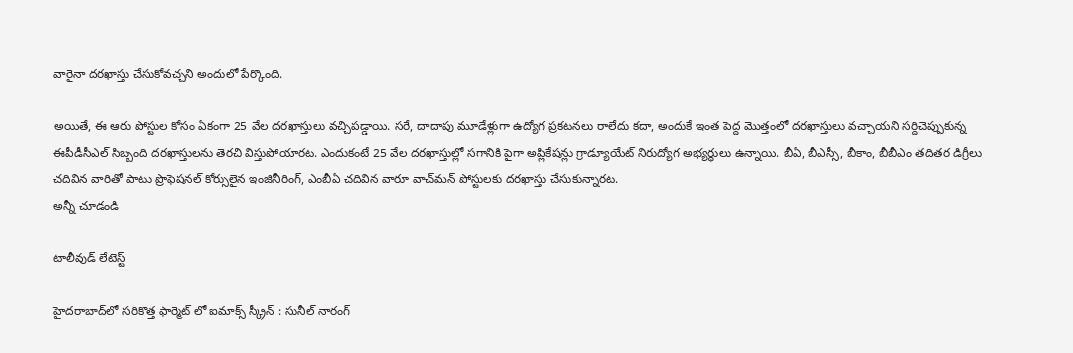వారైనా దరఖాస్తు చేసుకోవచ్చని అందులో పేర్కొంది.

అయితే, ఈ ఆరు పోస్టుల కోసం ఏకంగా 25 వేల దరఖాస్తులు వచ్చిపడ్డాయి. సరే, దాదాపు మూడేళ్లుగా ఉద్యోగ ప్రకటనలు రాలేదు కదా, అందుకే ఇంత పెద్ద మొత్తంలో దరఖాస్తులు వచ్చాయని సర్దిచెప్పుకున్న ఈపీడీసీఎల్ సిబ్బంది దరఖాస్తులను తెరచి విస్తుపోయారట. ఎందుకంటే 25 వేల దరఖాస్తుల్లో సగానికి పైగా అప్లికేషన్లు గ్రాడ్యూయేట్ నిరుద్యోగ అభ్యర్థులు ఉన్నాయి. బీఏ, బీఎస్సీ, బీకాం, బీబీఎం తదితర డిగ్రీలు చదివిన వారితో పాటు ప్రొఫెషనల్ కోర్సులైన ఇంజినీరింగ్, ఎంబీఏ చదివిన వారూ వాచ్‌మన్ పోస్టులకు దరఖాస్తు చేసుకున్నారట.
అన్నీ చూడండి

టాలీవుడ్ లేటెస్ట్

హైదరాబాద్‌లో సరికొత్త ఫార్మెట్ లో ఐమాక్స్ స్క్రీన్ : సునీల్ నారంగ్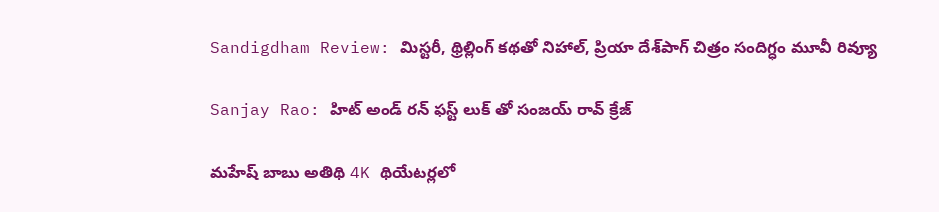Sandigdham Review: మిస్టరీ, థ్రిల్లింగ్ కథతో నిహాల్, ప్రియా దేశ్‌పాగ్ చిత్రం సందిగ్ధం మూవీ రివ్యూ

Sanjay Rao: హిట్ అండ్ రన్ ఫస్ట్ లుక్ తో సంజయ్ రావ్ క్రేజ్

మహేష్ బాబు అతిథి 4K థియేటర్లలో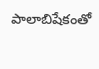పాలాబిషేకంతో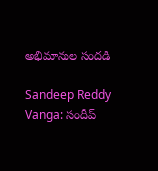అభిమానుల సందడి

Sandeep Reddy Vanga: సందీప్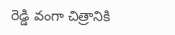రెడ్డి వంగా చిత్రానికి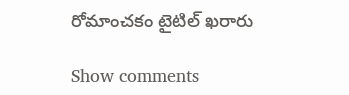రోమాంచకం టైటిల్ ఖరారు

Show comments